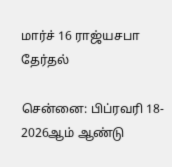மார்ச் 16 ராஜ்யசபா தேர்தல்

சென்னை: பிப்ரவரி 18-
2026ஆம் ஆண்டு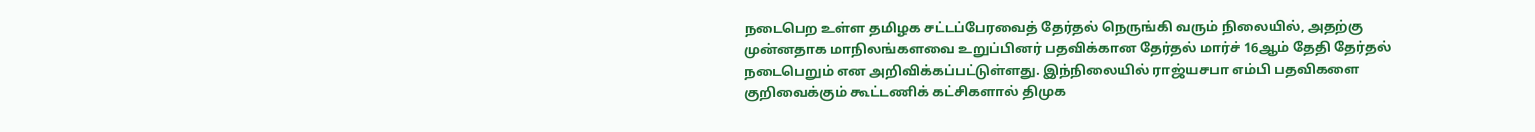நடைபெற உள்ள தமிழக சட்டப்பேரவைத் தேர்தல் நெருங்கி வரும் நிலையில், அதற்கு முன்னதாக மாநிலங்களவை உறுப்பினர் பதவிக்கான தேர்தல் மார்ச் 16ஆம் தேதி தேர்தல் நடைபெறும் என அறிவிக்கப்பட்டுள்ளது. இந்நிலையில் ராஜ்யசபா எம்பி பதவிகளை குறிவைக்கும் கூட்டணிக் கட்சிகளால் திமுக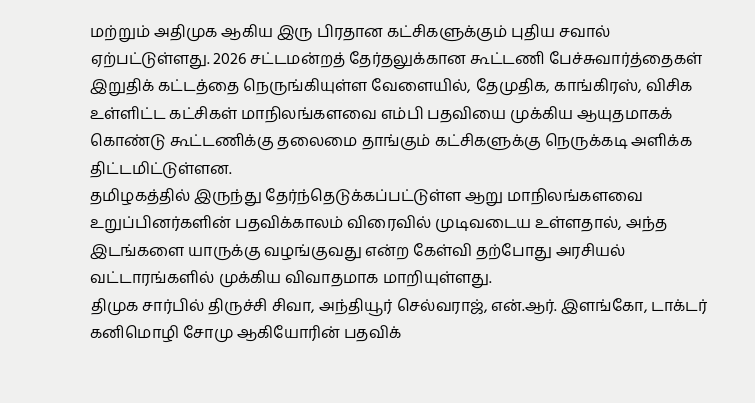மற்றும் அதிமுக ஆகிய இரு பிரதான கட்சிகளுக்கும் புதிய சவால் ஏற்பட்டுள்ளது. 2026 சட்டமன்றத் தேர்தலுக்கான கூட்டணி பேச்சுவார்த்தைகள் இறுதிக் கட்டத்தை நெருங்கியுள்ள வேளையில், தேமுதிக, காங்கிரஸ், விசிக உள்ளிட்ட கட்சிகள் மாநிலங்களவை எம்பி பதவியை முக்கிய ஆயுதமாகக் கொண்டு கூட்டணிக்கு தலைமை தாங்கும் கட்சிகளுக்கு நெருக்கடி அளிக்க திட்டமிட்டுள்ளன.
தமிழகத்தில் இருந்து தேர்ந்தெடுக்கப்பட்டுள்ள ஆறு மாநிலங்களவை உறுப்பினர்களின் பதவிக்காலம் விரைவில் முடிவடைய உள்ளதால், அந்த இடங்களை யாருக்கு வழங்குவது என்ற கேள்வி தற்போது அரசியல் வட்டாரங்களில் முக்கிய விவாதமாக மாறியுள்ளது.
திமுக சார்பில் திருச்சி சிவா, அந்தியூர் செல்வராஜ், என்.ஆர். இளங்கோ, டாக்டர் கனிமொழி சோமு ஆகியோரின் பதவிக்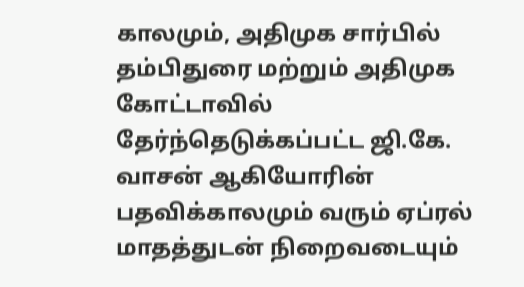காலமும், அதிமுக சார்பில் தம்பிதுரை மற்றும் அதிமுக கோட்டாவில் தேர்ந்தெடுக்கப்பட்ட ஜி.கே. வாசன் ஆகியோரின் பதவிக்காலமும் வரும் ஏப்ரல் மாதத்துடன் நிறைவடையும்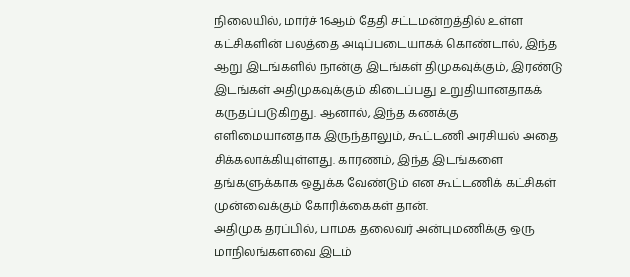நிலையில், மார்ச் 16ஆம் தேதி சட்டமன்றத்தில் உள்ள கட்சிகளின் பலத்தை அடிப்படையாகக் கொண்டால், இந்த ஆறு இடங்களில் நான்கு இடங்கள் திமுகவுக்கும், இரண்டு இடங்கள் அதிமுகவுக்கும் கிடைப்பது உறுதியானதாகக் கருதப்படுகிறது. ஆனால், இந்த கணக்கு எளிமையானதாக இருந்தாலும், கூட்டணி அரசியல் அதை சிக்கலாக்கியுள்ளது. காரணம், இந்த இடங்களை தங்களுக்காக ஒதுக்க வேண்டும் என கூட்டணிக் கட்சிகள் முன்வைக்கும் கோரிக்கைகள் தான்.
அதிமுக தரப்பில், பாமக தலைவர் அன்புமணிக்கு ஒரு மாநிலங்களவை இடம்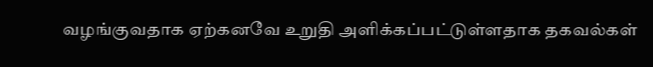வழங்குவதாக ஏற்கனவே உறுதி அளிக்கப்பட்டுள்ளதாக தகவல்கள்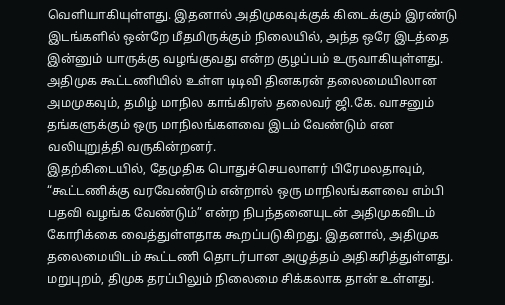வெளியாகியுள்ளது. இதனால் அதிமுகவுக்குக் கிடைக்கும் இரண்டு இடங்களில் ஒன்றே மீதமிருக்கும் நிலையில், அந்த ஒரே இடத்தை இன்னும் யாருக்கு வழங்குவது என்ற குழப்பம் உருவாகியுள்ளது. அதிமுக கூட்டணியில் உள்ள டிடிவி தினகரன் தலைமையிலான அமமுகவும், தமிழ் மாநில காங்கிரஸ் தலைவர் ஜி.கே. வாசனும் தங்களுக்கும் ஒரு மாநிலங்களவை இடம் வேண்டும் என வலியுறுத்தி வருகின்றனர்.
இதற்கிடையில், தேமுதிக பொதுச்செயலாளர் பிரேமலதாவும், “கூட்டணிக்கு வரவேண்டும் என்றால் ஒரு மாநிலங்களவை எம்பி பதவி வழங்க வேண்டும்” என்ற நிபந்தனையுடன் அதிமுகவிடம் கோரிக்கை வைத்துள்ளதாக கூறப்படுகிறது. இதனால், அதிமுக தலைமையிடம் கூட்டணி தொடர்பான அழுத்தம் அதிகரித்துள்ளது. மறுபுறம், திமுக தரப்பிலும் நிலைமை சிக்கலாக தான் உள்ளது.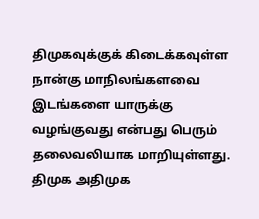திமுகவுக்குக் கிடைக்கவுள்ள நான்கு மாநிலங்களவை இடங்களை யாருக்கு வழங்குவது என்பது பெரும் தலைவலியாக மாறியுள்ளது. திமுக அதிமுக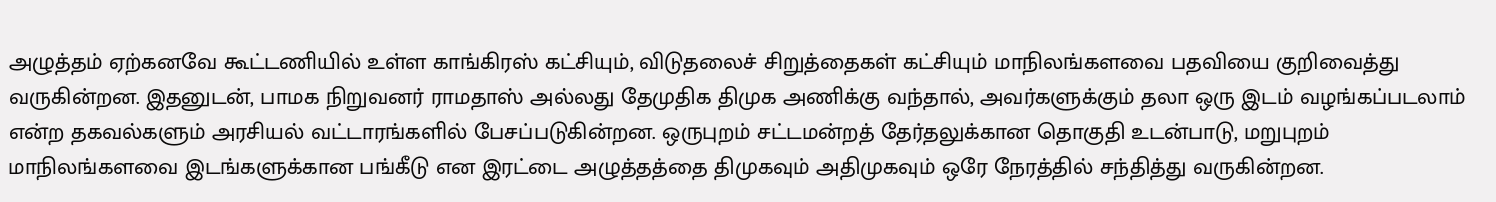அழுத்தம் ஏற்கனவே கூட்டணியில் உள்ள காங்கிரஸ் கட்சியும், விடுதலைச் சிறுத்தைகள் கட்சியும் மாநிலங்களவை பதவியை குறிவைத்து வருகின்றன. இதனுடன், பாமக நிறுவனர் ராமதாஸ் அல்லது தேமுதிக திமுக அணிக்கு வந்தால், அவர்களுக்கும் தலா ஒரு இடம் வழங்கப்படலாம் என்ற தகவல்களும் அரசியல் வட்டாரங்களில் பேசப்படுகின்றன. ஒருபுறம் சட்டமன்றத் தேர்தலுக்கான தொகுதி உடன்பாடு, மறுபுறம் மாநிலங்களவை இடங்களுக்கான பங்கீடு என இரட்டை அழுத்தத்தை திமுகவும் அதிமுகவும் ஒரே நேரத்தில் சந்தித்து வருகின்றன.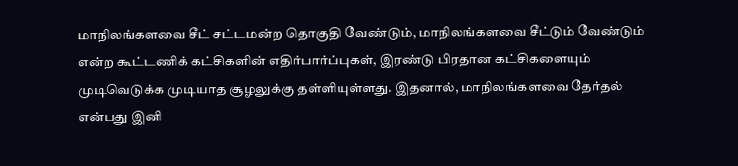மாநிலங்களவை சீட் சட்டமன்ற தொகுதி வேண்டும், மாநிலங்களவை சீட்டும் வேண்டும் என்ற கூட்டணிக் கட்சிகளின் எதிர்பார்ப்புகள், இரண்டு பிரதான கட்சிகளையும் முடிவெடுக்க முடியாத சூழலுக்கு தள்ளியுள்ளது. இதனால், மாநிலங்களவை தேர்தல் என்பது இனி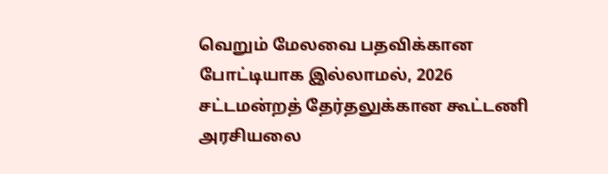வெறும் மேலவை பதவிக்கான போட்டியாக இல்லாமல், 2026 சட்டமன்றத் தேர்தலுக்கான கூட்டணி அரசியலை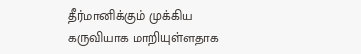தீர்மானிக்கும் முக்கிய கருவியாக மாறியுள்ளதாக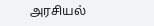அரசியல்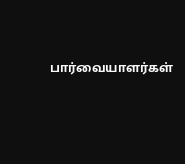பார்வையாளர்கள்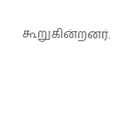கூறுகின்றனர்.